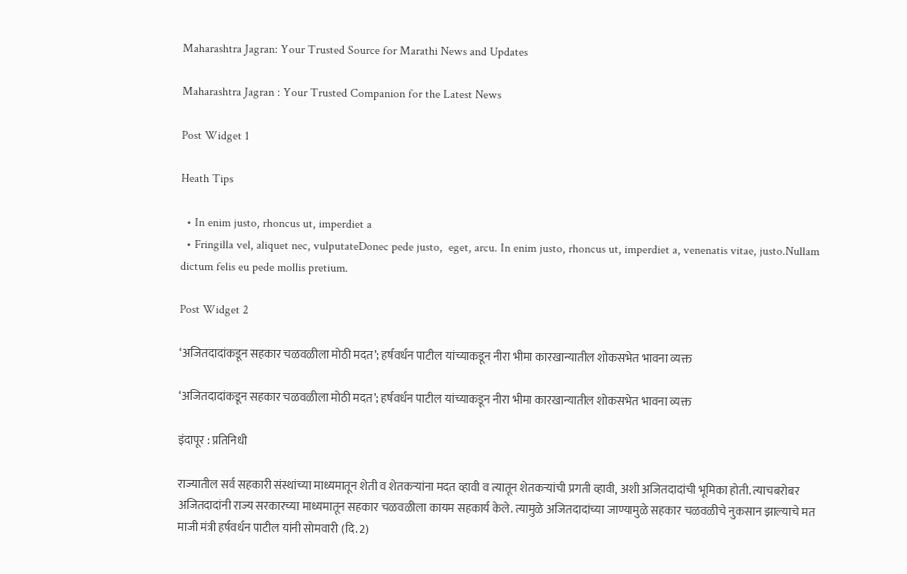Maharashtra Jagran: Your Trusted Source for Marathi News and Updates

Maharashtra Jagran : Your Trusted Companion for the Latest News

Post Widget 1

Heath Tips

  • In enim justo, rhoncus ut, imperdiet a
  • Fringilla vel, aliquet nec, vulputateDonec pede justo,  eget, arcu. In enim justo, rhoncus ut, imperdiet a, venenatis vitae, justo.Nullam dictum felis eu pede mollis pretium.

Post Widget 2

‘अजितदादांकडून सहकार चळवळीला मोठी मदत’; हर्षवर्धन पाटील यांच्याकडून नीरा भीमा कारखान्यातील शोकसभेत भावना व्यक्त

‘अजितदादांकडून सहकार चळवळीला मोठी मदत’; हर्षवर्धन पाटील यांच्याकडून नीरा भीमा कारखान्यातील शोकसभेत भावना व्यक्त

इंदापूर : प्रतिनिधी

राज्यातील सर्व सहकारी संस्थांच्या माध्यमातून शेती व शेतकऱ्यांना मदत व्हावी व त्यातून शेतकऱ्यांची प्रगती व्हावी, अशी अजितदादांची भूमिका होती. त्याचबरोबर अजितदादांनी राज्य सरकारच्या माध्यमातून सहकार चळवळीला कायम सहकार्य केले. त्यामुळे अजितदादांच्या जाण्यामुळे सहकार चळवळीचे नुकसान झाल्याचे मत माजी मंत्री हर्षवर्धन पाटील यांनी सोमवारी (दि. 2)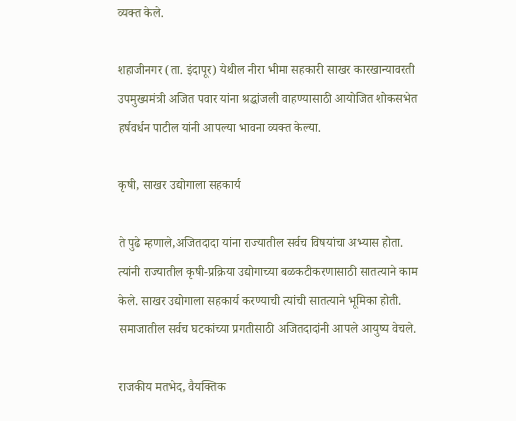व्यक्त केले.

शहाजीनगर (ता. इंदापूर) येथील नीरा भीमा सहकारी साखर कारखान्यावरती उपमुख्यमंत्री अजित पवार यांना श्रद्धांजली वाहण्यासाठी आयोजित शोकसभेत हर्षवर्धन पाटील यांनी आपल्या भावना व्यक्त केल्या.

कृषी, साखर उद्योगाला सहकार्य

ते पुढे म्हणाले,अजितदादा यांना राज्यातील सर्वच विषयांचा अभ्यास होता. त्यांनी राज्यातील कृषी-प्रक्रिया उद्योगाच्या बळकटीकरणासाठी सातत्याने काम केले. साखर उद्योगाला सहकार्य करण्याची त्यांची सातत्याने भूमिका होती. समाजातील सर्वच घटकांच्या प्रगतीसाठी अजितदादांनी आपले आयुष्य वेचले.

राजकीय मतभेद, वैयक्तिक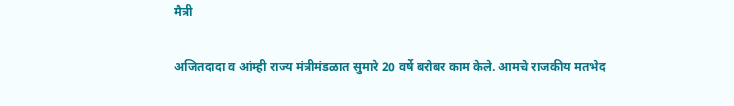मैत्री

अजितदादा व आंम्ही राज्य मंत्रीमंडळात सुमारे 20 वर्षे बरोबर काम केले. आमचे राजकीय मतभेद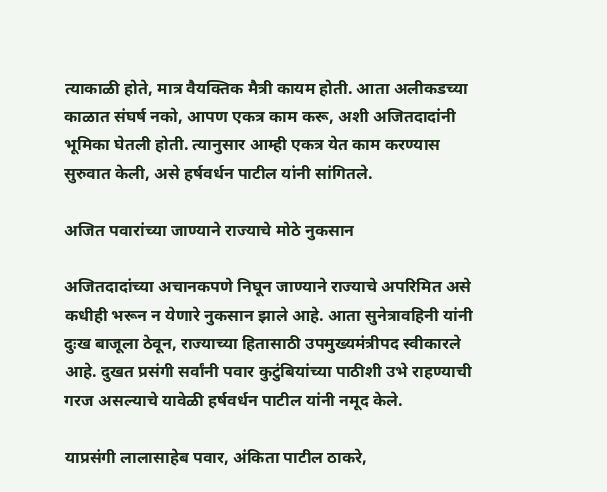त्याकाळी होते, मात्र वैयक्तिक मैत्री कायम होती. आता अलीकडच्या काळात संघर्ष नको, आपण एकत्र काम करू, अशी अजितदादांनी भूमिका घेतली होती. त्यानुसार आम्ही एकत्र येत काम करण्यास सुरुवात केली, असे हर्षवर्धन पाटील यांनी सांगितले.

अजित पवारांच्या जाण्याने राज्याचे मोठे नुकसान

अजितदादांच्या अचानकपणे निघून जाण्याने राज्याचे अपरिमित असे कधीही भरून न येणारे नुकसान झाले आहे. आता सुनेत्रावहिनी यांनी दुःख बाजूला ठेवून, राज्याच्या हितासाठी उपमुख्यमंत्रीपद स्वीकारले आहे. दुखत प्रसंगी सर्वांनी पवार कुटुंबियांच्या पाठीशी उभे राहण्याची गरज असल्याचे यावेळी हर्षवर्धन पाटील यांनी नमूद केले.

याप्रसंगी लालासाहेब पवार, अंकिता पाटील ठाकरे,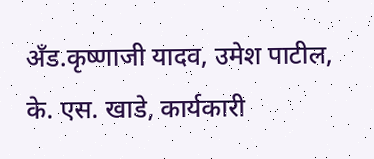अँड.कृष्णाजी यादव, उमेश पाटील, के. एस. खाडे, कार्यकारी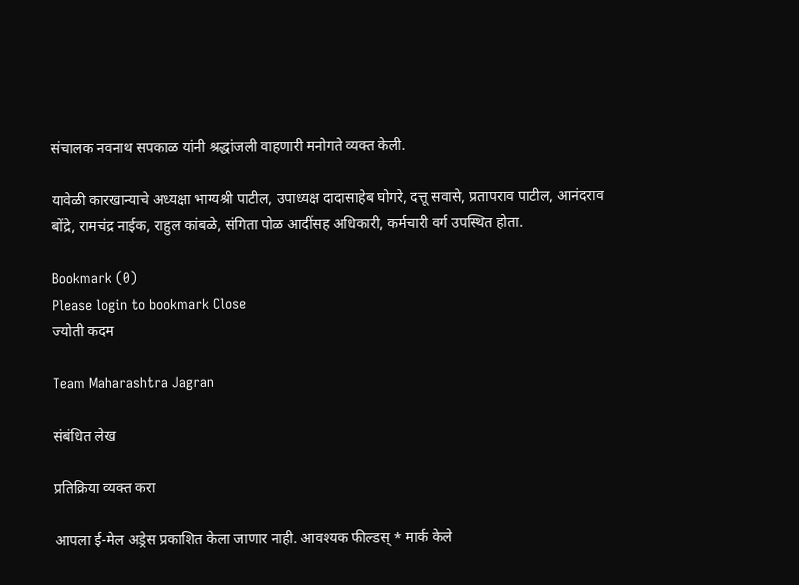संचालक नवनाथ सपकाळ यांनी श्रद्धांजली वाहणारी मनोगते व्यक्त केली.

यावेळी कारखान्याचे अध्यक्षा भाग्यश्री पाटील, उपाध्यक्ष दादासाहेब घोगरे, दत्तू सवासे, प्रतापराव पाटील, आनंदराव बोंद्रे, रामचंद्र नाईक, राहुल कांबळे, संगिता पोळ आदींसह अधिकारी, कर्मचारी वर्ग उपस्थित होता.

Bookmark (0)
Please login to bookmark Close
ज्योती कदम

Team Maharashtra Jagran

संबंधित लेख

प्रतिक्रिया व्यक्त करा

आपला ई-मेल अड्रेस प्रकाशित केला जाणार नाही. आवश्यक फील्डस् * मार्क केले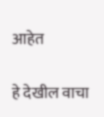आहेत

हे देखील वाचा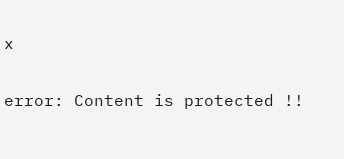x

error: Content is protected !!